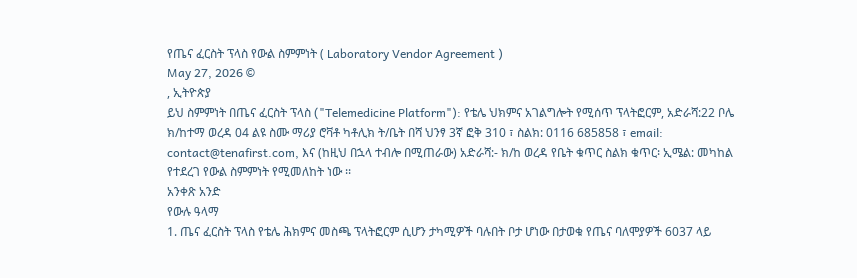የጤና ፈርስት ፕላስ የውል ስምምነት ( Laboratory Vendor Agreement )
May 27, 2026 ©
, ኢትዮጵያ
ይህ ስምምነት በጤና ፈርስት ፕላስ ("Telemedicine Platform"): የቴሌ ህክምና አገልግሎት የሚሰጥ ፕላትፎርም, አድራሻ:22 ቦሌ ክ/ከተማ ወረዳ 04 ልዩ ስሙ ማሪያ ሮቫቶ ካቶሊክ ት/ቤት በሻ ህንፃ 3ኛ ፎቅ 310 ፣ ስልክ: 0116 685858 ፣ email: contact@tenafirst.com, እና (ከዚህ በኋላ ተብሎ በሚጠራው) አድራሻ:- ክ/ከ ወረዳ የቤት ቁጥር ስልክ ቁጥር፡ ኢሜል: መካከል የተደረገ የውል ስምምነት የሚመለከት ነው ፡፡
አንቀጽ አንድ
የውሉ ዓላማ
1. ጤና ፈርስት ፕላስ የቴሌ ሕክምና መስጫ ፕላትፎርም ሲሆን ታካሚዎች ባሉበት ቦታ ሆነው በታወቁ የጤና ባለሞያዎች 6037 ላይ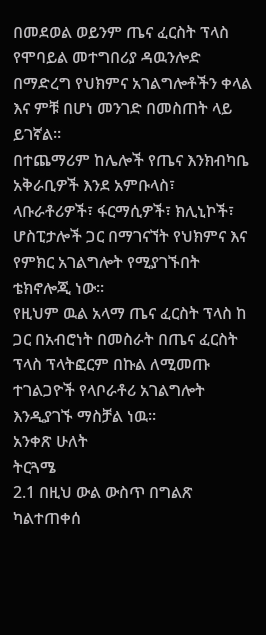በመደወል ወይንም ጤና ፈርስት ፕላስ የሞባይል መተግበሪያ ዳዉንሎድ በማድረግ የህክምና አገልግሎቶችን ቀላል እና ምቹ በሆነ መንገድ በመስጠት ላይ ይገኛል።
በተጨማሪም ከሌሎች የጤና እንክብካቤ አቅራቢዎች እንደ አምቡላስ፣ ላቡራቶሪዎች፣ ፋርማሲዎች፣ ክሊኒኮች፣ ሆስፒታሎች ጋር በማገናኘት የህክምና እና የምክር አገልግሎት የሚያገኙበት ቴክኖሎጂ ነው።
የዚህም ዉል አላማ ጤና ፈርስት ፕላስ ከ ጋር በአብሮነት በመስራት በጤና ፈርስት ፕላስ ፕላትፎርም በኩል ለሚመጡ ተገልጋዮች የላቦራቶሪ አገልግሎት እንዲያገኙ ማስቻል ነዉ።
አንቀጽ ሁለት
ትርጓሜ
2.1 በዚህ ውል ውስጥ በግልጽ ካልተጠቀሰ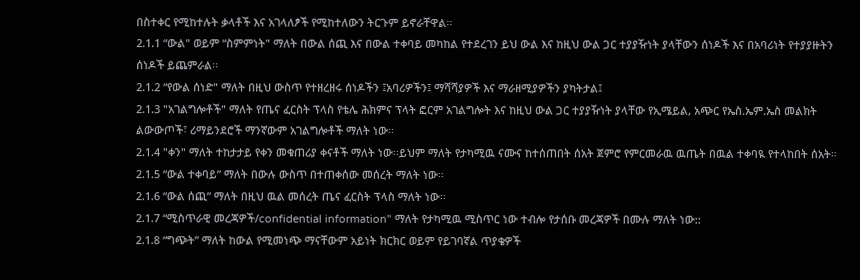በስተቀር የሚከተሉት ቃላቶች እና አገላለፆች የሚከተለውን ትርጉም ይኖራቸዋል፡፡
2.1.1 “ውል" ወይም “ስምምነት" ማለት በውል ሰጪ እና በውል ተቀባይ መካከል የተደረገን ይህ ውል እና ከዚህ ውል ጋር ተያያዥነት ያላቸውን ሰነዶች እና በአባሪነት የተያያዙትን ሰነዶች ይጨምራል፡፡
2.1.2 “የውል ሰነድ" ማለት በዚህ ውስጥ የተዘረዘሩ ሰነዶችን ፤አባሪዎችን፤ ማሻሻያዎች እና ማራዘሚያዎችን ያካትታል፤
2.1.3 "አገልግሎቶች" ማለት የጤና ፈርስት ፕላስ የቴሌ ሕክምና ፕላት ፎርም አገልግሎት እና ከዚህ ውል ጋር ተያያዥነት ያላቸው የኢሜይል, አጭር የኤስ.ኤም.ኤስ መልክት ልውውጦች፣ ሪማይንደሮች ማንኛውም አገልግሎቶች ማለት ነው፡፡
2.1.4 "ቀን" ማለት ተከታታይ የቀን መቁጠሪያ ቀናቶች ማለት ነው፡፡ይህም ማለት የታካሚዉ ናሙና ከተሰጠበት ሰአት ጀምሮ የምርመራዉ ዉጤት በዉል ተቀባዪ የተላከበት ሰአት።
2.1.5 “ውል ተቀባይ” ማለት በውሉ ውስጥ በተጠቀሰው መሰረት ማለት ነው፡፡
2.1.6 “ውል ሰጪ” ማለት በዚህ ዉል መሰረት ጤና ፈርስት ፕላስ ማለት ነው፡፡
2.1.7 “ሚስጥራዊ መረጃዎች/confidential information" ማለት የታካሚዉ ሚስጥር ነው ተብሎ የታሰቡ መረጃዎች በሙሉ ማለት ነው::
2.1.8 “ግጭት” ማለት ከውል የሚመነጭ ማናቸውም አይነት ክርክር ወይም የይገባኛል ጥያቄዎች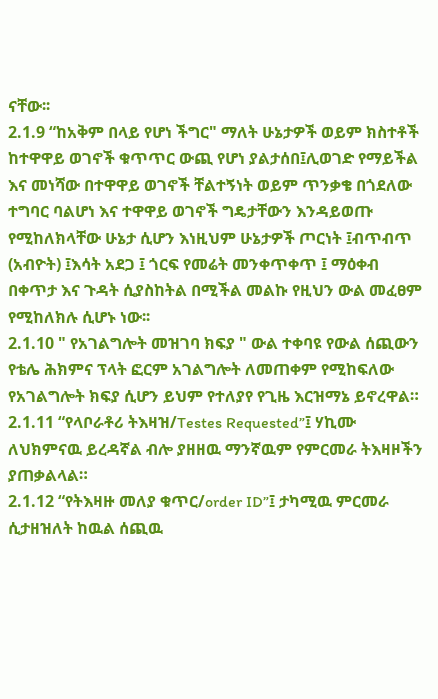ናቸው፡፡
2.1.9 “ከአቅም በላይ የሆነ ችግር" ማለት ሁኔታዎች ወይም ክስተቶች ከተዋዋይ ወገኖች ቁጥጥር ውጪ የሆነ ያልታሰበ፤ሊወገድ የማይችል እና መነሻው በተዋዋይ ወገኖች ቸልተኝነት ወይም ጥንቃቄ በጎደለው ተግባር ባልሆነ እና ተዋዋይ ወገኖች ግዴታቸውን እንዳይወጡ የሚከለክላቸው ሁኔታ ሲሆን እነዚህም ሁኔታዎች ጦርነት ፤ብጥብጥ (አብዮት) ፤እሳት አደጋ ፤ ጎርፍ የመሬት መንቀጥቀጥ ፤ ማዕቀብ በቀጥታ እና ጉዳት ሲያስከትል በሚችል መልኩ የዚህን ውል መፈፀም የሚከለክሉ ሲሆኑ ነው፡፡
2.1.10 " የአገልግሎት መዝገባ ክፍያ " ውል ተቀባዩ የውል ሰጪውን የቴሌ ሕክምና ፕላት ፎርም አገልግሎት ለመጠቀም የሚከፍለው የአገልግሎት ክፍያ ሲሆን ይህም የተለያየ የጊዜ እርዝማኔ ይኖረዋል።
2.1.11 “የላቦራቶሪ ትእዛዝ/Testes Requested”፤ ሃኪሙ ለህክምናዉ ይረዳኛል ብሎ ያዘዘዉ ማንኛዉም የምርመራ ትእዛዞችን ያጠቃልላል።
2.1.12 “የትእዛዙ መለያ ቁጥር/order ID”፤ ታካሚዉ ምርመራ ሲታዘዝለት ከዉል ሰጪዉ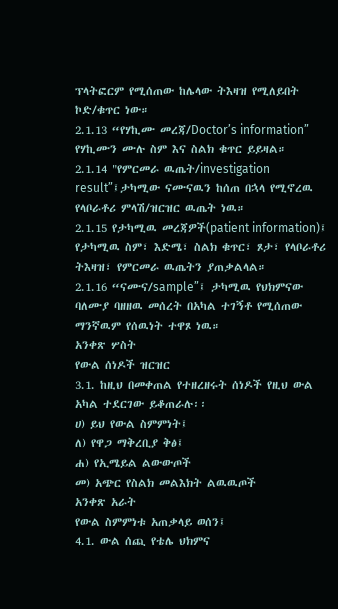ፕላትፎርም የሚሰጠው ከሌላው ትእዛዝ የሚለይበት ኮድ/ቁጥር ነው።
2.1.13 “የሃኪሙ መረጃ/Doctor’s information” የሃኪሙን ሙሉ ስም እና ስልክ ቁጥር ይይዛል።
2.1.14 "የምርመራ ዉጤት/investigation result”፤ታካሚው ናሙናዉን ከሰጠ በኋላ የሚኖረዉ የላቦራቶሪ ምላሽ/ዝርዝር ዉጤት ነዉ።
2.1.15 የታካሚዉ መረጃዎች(patient information)፤ የታካሚዉ ስም፣ እድሜ፣ ስልክ ቁጥር፣ ጾታ፣ የላቦራቶሪ ትእዛዝ፣ የምርመራ ዉጤትን ያጠቃልላል።
2.1.16 “ናሙና/sample”፤ ታካሚዉ የህክምናው ባለሙያ ባዘዘዉ መሰረት በአካል ተገኝቶ የሚሰጠው ማንኛዉም የሰዉነት ተዋጾ ነዉ።
አንቀጽ ሦስት
የውል ሰነዶች ዝርዝር
3.1. ከዚህ በመቀጠል የተዘረዘሩት ሰነዶች የዚህ ውል አካል ተደርገው ይቆጠራሉ፡፡
ሀ) ይህ የውል ስምምነት፤
ለ) የዋጋ ማቅረቢያ ቅፅ፤
ሐ) የኢሜይል ልውውጦች
መ) አጭር የስልክ መልእክት ልዉዉጦች
አንቀጽ አራት
የውል ስምምነቱ አጠቃላይ ወሰን፤
4.1. ውል ሰጪ የቴሌ ህክምና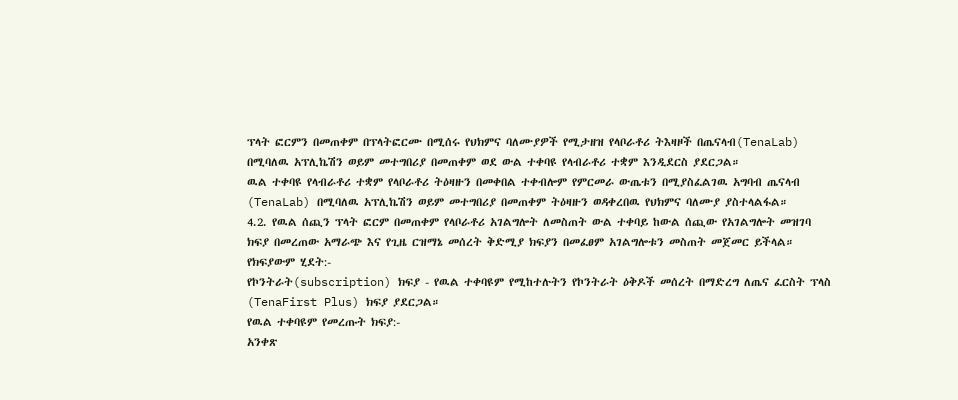ፕላት ፎርምን በመጠቀም በፕላትፎርሙ በሚሰሩ የህክምና ባለሙያዎች የሚታዘዝ የላቦራቶሪ ትእዛዞች በጤናላብ(TenaLab) በሚባለዉ አፕሊኬሽን ወይም መተግበሪያ በመጠቀም ወደ ውል ተቀባዩ የላብራቶሪ ተቋም እንዲደርስ ያደርጋል።
ዉል ተቀባዩ የላብራቶሪ ተቋም የላቦራቶሪ ትዕዛዙን በመቀበል ተቀብሎም የምርመራ ውጤቱን በሚያስፈልገዉ አግባብ ጤናላብ (TenaLab) በሚባለዉ አፕሊኬሽን ወይም መተግበሪያ በመጠቀም ትዕዛዙን ወዳቀረበዉ የህክምና ባለሙያ ያስተላልፋል።
4.2. የዉል ሰጪን ፕላት ፎርም በመጠቀም የላቦራቶሪ አገልግሎት ለመስጠት ውል ተቀባይ ከውል ሰጪው የአገልግሎት መዝገባ ክፍያ በመረጠው አማራጭ እና የጊዜ ርዝማኔ መሰረት ቅድሚያ ክፍያን በመፈፀም አገልግሎቱን መስጠት መጀመር ይችላል።
የክፍያውም ሂደት:-
የኮንትራት(subscription) ክፍያ - የዉል ተቀባዩም የሚከተሉትን የኮንትራት ዕቅዶች መሰረት በማድረግ ለጤና ፈርስት ፕላስ (TenaFirst Plus) ክፍያ ያደርጋል።
የዉል ተቀባዩም የመረጡት ክፍያ:-
አንቀጽ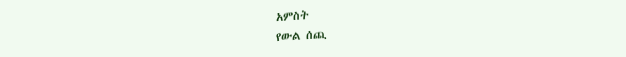አምስት
የውል ሰጪ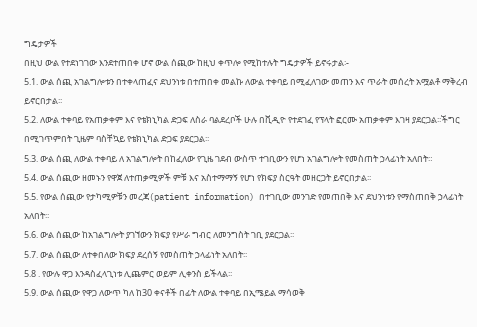ግዴታዎች
በዚህ ውል የተደነገገው እንደተጠበቀ ሆኖ ውል ሰጪው ከዚህ ቀጥሎ የሚከተሉት ግዴታዎች ይኖሩታል፡-
5.1. ውል ሰጪ አገልግሎቱን በተቀላጠፈና ደህንነቱ በተጠበቀ መልኩ ለውል ተቀባይ በሚፈለገው መጠን እና ጥራት መሰረት አሟልቶ ማቅረብ ይኖርበታል፡፡
5.2. ለውል ተቀባይ የአጠቃቀም እና የቴክኒካል ድጋፍ ለስራ ባልደረቦች ሁሉ በቪዲዮ የተደገፈ የፕላት ፎርሙ አጠቃቀም እገዛ ያደርጋል፡፡ችግር በሚገጥምበት ጊዜም ባስቸኳይ የቴክኒካል ድጋፍ ያደርጋል፡፡
5.3. ውል ሰጪ ለውል ተቀባይ ለ አገልግሎት በከፈለው የጊዜ ገደብ ውስጥ ተገቢውን የሆነ አገልግሎት የመስጠት ኃላፊነት አለበት።
5.4. ውል ሰጪው ዘመኑን የዋጀ ለተጠቃሚዎች ምቹ እና አስተማማኝ የሆነ የክፍያ ስርዓት መዘርጋት ይኖርበታል፡፡
5.5. የውል ሰጪው የታካሚዎቹን መረጃ(patient information) በተገቢው መንገድ የመጠበቅ እና ደህንነቱን የማስጠበቅ ኃላፊነት አለበት፡፡
5.6. ውል ሰጪው ከአገልግሎት ያገኘውን ክፍያ የሥራ ግብር ለመንግስት ገቢ ያደርጋል፡፡
5.7. ውል ሰጪው ለተቀበለው ክፍያ ደረሰኝ የመስጠት ኃላፊነት አለበት፡፡
5.8 . የውሉ ዋጋ እንዳስፈላጊነቱ ሊጨምር ወይም ሊቀንስ ይችላል፡፡
5.9. ውል ሰጪው የዋጋ ለውጥ ካለ ከ30 ቀናቶች በፊት ለውል ተቀባይ በኢሜይል ማሳወቅ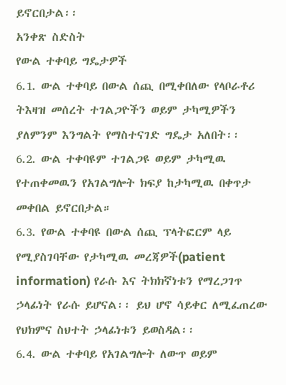ይኖርበታል፡፡
አንቀጽ ስድስት
የውል ተቀባይ ግዴታዎች
6.1. ውል ተቀባይ በውል ሰጪ በሚቀበለው የላቦራቶሪ ትእዛዝ መሰረት ተገልጋዮችን ወይም ታካሚዎችን ያለምንም እንግልት የማስተናገድ ግዴታ አለበት፡፡
6.2. ውል ተቀባዩም ተገልጋዩ ወይም ታካሚዉ የተጠቀመዉን የአገልግሎት ክፍያ ከታካሚዉ በቀጥታ መቀበል ይኖርበታል።
6.3. የውል ተቀባዩ በውል ሰጪ ፕላትፎርም ላይ የሚያስገባቸው የታካሚዉ መረጃዎች(patient information) የራሱ እና ትክክኛነቱን የማረጋገጥ ኃላፊነት የራሱ ይሆናል፡፡ ይህ ሆኖ ሳይቀር ለሚፈጠረው የህክምና ስህተት ኃላፊነቱን ይወስዳል፡፡
6.4. ውል ተቀባይ የአገልግሎት ለውጥ ወይም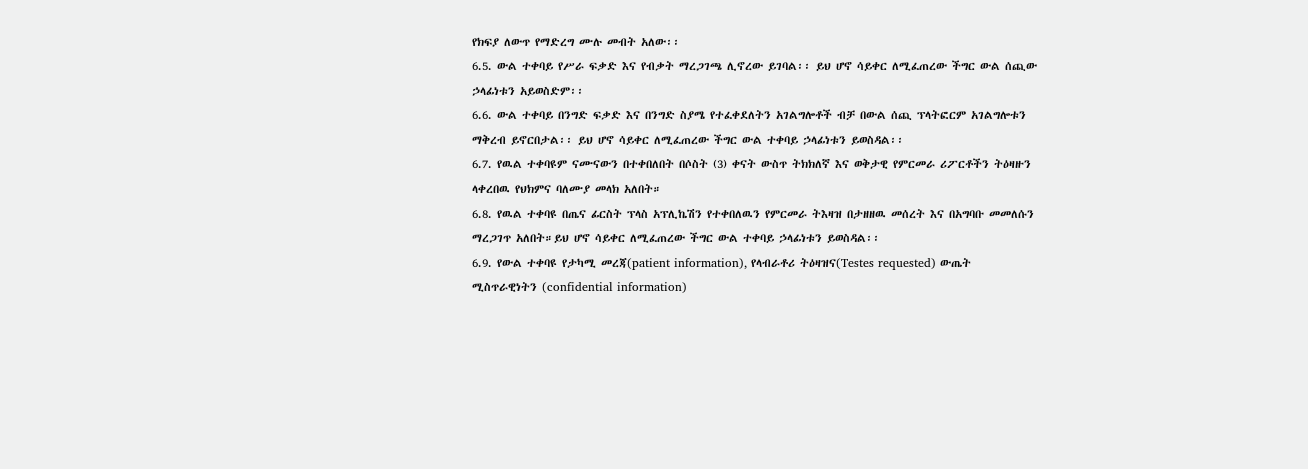የክፍያ ለውጥ የማድረግ ሙሉ መብት አለው፡፡
6.5. ውል ተቀባይ የሥራ ፍቃድ እና የብቃት ማረጋገጫ ሊኖረው ይገባል፡፡ ይህ ሆኖ ሳይቀር ለሚፈጠረው ችግር ውል ሰጪው ኃላፊነቱን አይወስድም፡፡
6.6. ውል ተቀባይ በንግድ ፍቃድ እና በንግድ ስያሜ የተፈቀደለትን አገልግሎቶች ብቻ በውል ሰጪ ፕላትፎርም አገልግሎቱን ማቅረብ ይኖርበታል፡፡ ይህ ሆኖ ሳይቀር ለሚፈጠረው ችግር ውል ተቀባይ ኃላፊነቱን ይወስዳል፡፡
6.7. የዉል ተቀባዩም ናሙናውን በተቀበለበት በሶስት (3) ቀናት ውስጥ ትክክለኛ እና ወቅታዊ የምርመራ ሪፖርቶችን ትዕዛዙን ላቀረበዉ የህክምና ባለሙያ መላክ አለበት።
6.8. የዉል ተቀባዩ በጤና ፊርስት ፕላስ አፕሊኬሽን የተቀበለዉን የምርመራ ትእዛዝ በታዘዘዉ መሰረት እና በአግባቡ መመለሱን ማረጋገጥ አለበት።ይህ ሆኖ ሳይቀር ለሚፈጠረው ችግር ውል ተቀባይ ኃላፊነቱን ይወስዳል፡፡
6.9. የውል ተቀባዩ የታካሚ መረጃ(patient information), የላብራቶሪ ትዕዛዝና(Testes requested) ውጤት ሚስጥራዊነትን (confidential information)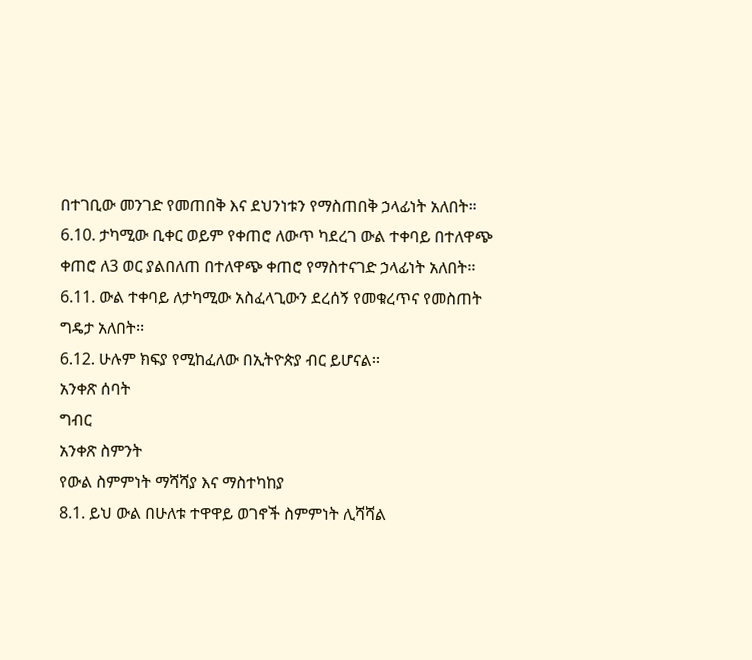በተገቢው መንገድ የመጠበቅ እና ደህንነቱን የማስጠበቅ ኃላፊነት አለበት።
6.10. ታካሚው ቢቀር ወይም የቀጠሮ ለውጥ ካደረገ ውል ተቀባይ በተለዋጭ ቀጠሮ ለ3 ወር ያልበለጠ በተለዋጭ ቀጠሮ የማስተናገድ ኃላፊነት አለበት፡፡
6.11. ውል ተቀባይ ለታካሚው አስፈላጊውን ደረሰኝ የመቁረጥና የመስጠት ግዴታ አለበት፡፡
6.12. ሁሉም ክፍያ የሚከፈለው በኢትዮጵያ ብር ይሆናል፡፡
አንቀጽ ሰባት
ግብር
አንቀጽ ስምንት
የውል ስምምነት ማሻሻያ እና ማስተካከያ
8.1. ይህ ውል በሁለቱ ተዋዋይ ወገኖች ስምምነት ሊሻሻል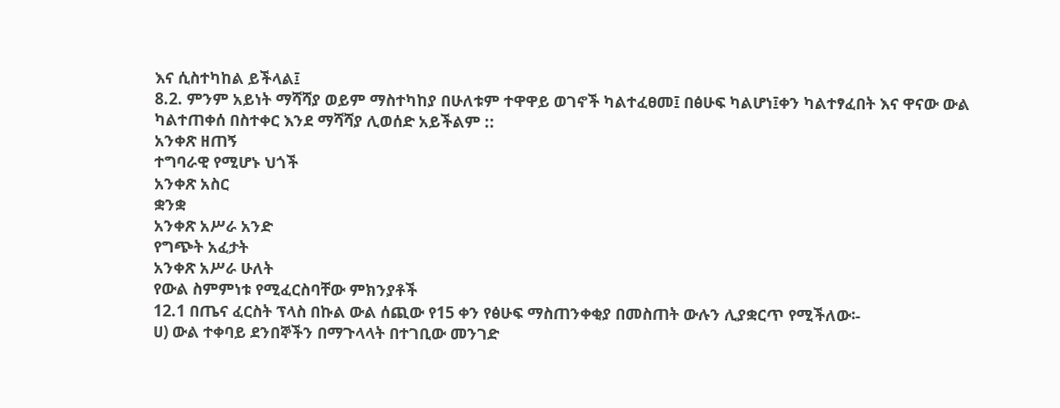እና ሲስተካከል ይችላል፤
8.2. ምንም አይነት ማሻሻያ ወይም ማስተካከያ በሁለቱም ተዋዋይ ወገኖች ካልተፈፀመ፤ በፅሁፍ ካልሆነ፤ቀን ካልተፃፈበት እና ዋናው ውል ካልተጠቀሰ በስተቀር እንደ ማሻሻያ ሊወሰድ አይችልም ::
አንቀጽ ዘጠኝ
ተግባራዊ የሚሆኑ ህጎች
አንቀጽ አስር
ቋንቋ
አንቀጽ አሥራ አንድ
የግጭት አፈታት
አንቀጽ አሥራ ሁለት
የውል ስምምነቱ የሚፈርስባቸው ምክንያቶች
12.1 በጤና ፈርስት ፕላስ በኩል ውል ሰጪው የ15 ቀን የፅሁፍ ማስጠንቀቂያ በመስጠት ውሉን ሊያቋርጥ የሚችለው፡-
ሀ) ውል ተቀባይ ደንበኞችን በማጉላላት በተገቢው መንገድ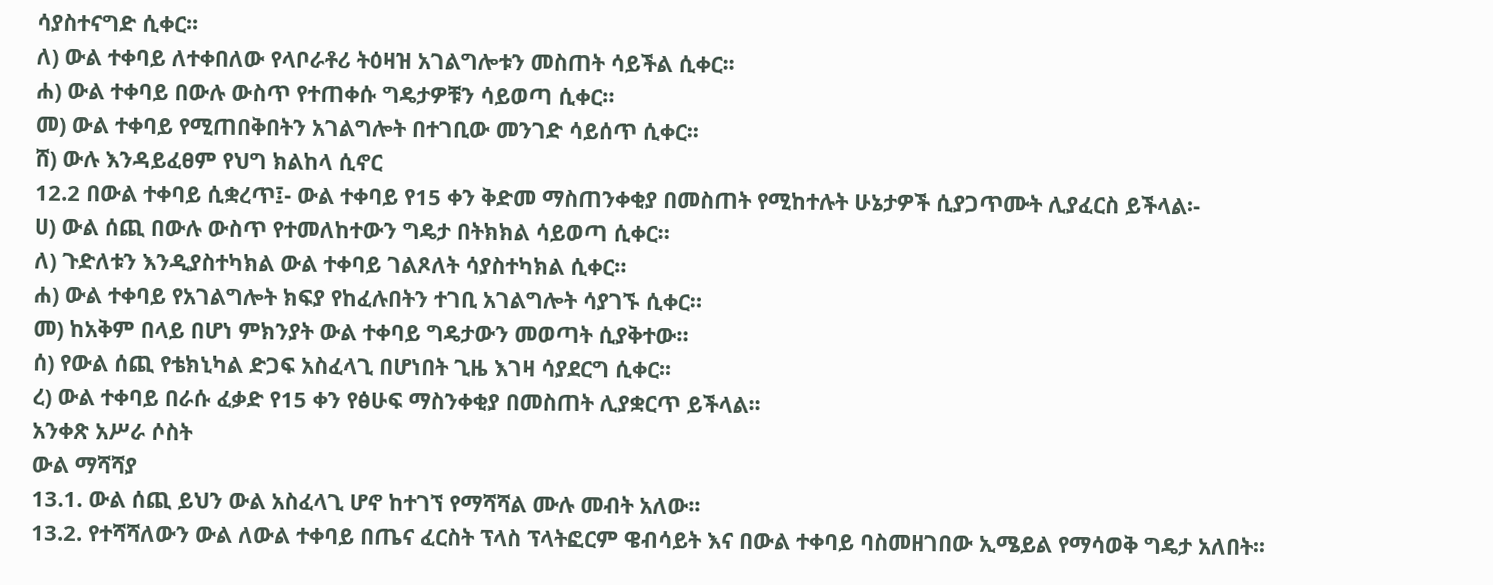ሳያስተናግድ ሲቀር፡፡
ለ) ውል ተቀባይ ለተቀበለው የላቦራቶሪ ትዕዛዝ አገልግሎቱን መስጠት ሳይችል ሲቀር፡፡
ሐ) ውል ተቀባይ በውሉ ውስጥ የተጠቀሱ ግዴታዎቹን ሳይወጣ ሲቀር።
መ) ውል ተቀባይ የሚጠበቅበትን አገልግሎት በተገቢው መንገድ ሳይሰጥ ሲቀር፡፡
ሸ) ውሉ እንዳይፈፀም የህግ ክልከላ ሲኖር
12.2 በውል ተቀባይ ሲቋረጥ፤- ውል ተቀባይ የ15 ቀን ቅድመ ማስጠንቀቂያ በመስጠት የሚከተሉት ሁኔታዎች ሲያጋጥሙት ሊያፈርስ ይችላል፡-
ሀ) ውል ሰጪ በውሉ ውስጥ የተመለከተውን ግዴታ በትክክል ሳይወጣ ሲቀር።
ለ) ጉድለቱን እንዲያስተካክል ውል ተቀባይ ገልጾለት ሳያስተካክል ሲቀር።
ሐ) ውል ተቀባይ የአገልግሎት ክፍያ የከፈሉበትን ተገቢ አገልግሎት ሳያገኙ ሲቀር።
መ) ከአቅም በላይ በሆነ ምክንያት ውል ተቀባይ ግዴታውን መወጣት ሲያቅተው።
ሰ) የውል ሰጪ የቴክኒካል ድጋፍ አስፈላጊ በሆነበት ጊዜ እገዛ ሳያደርግ ሲቀር፡፡
ረ) ውል ተቀባይ በራሱ ፈቃድ የ15 ቀን የፅሁፍ ማስንቀቂያ በመስጠት ሊያቋርጥ ይችላል፡፡
አንቀጽ አሥራ ሶስት
ውል ማሻሻያ
13.1. ውል ሰጪ ይህን ውል አስፈላጊ ሆኖ ከተገኘ የማሻሻል ሙሉ መብት አለው፡፡
13.2. የተሻሻለውን ውል ለውል ተቀባይ በጤና ፈርስት ፕላስ ፕላትፎርም ዌብሳይት እና በውል ተቀባይ ባስመዘገበው ኢሜይል የማሳወቅ ግዴታ አለበት፡፡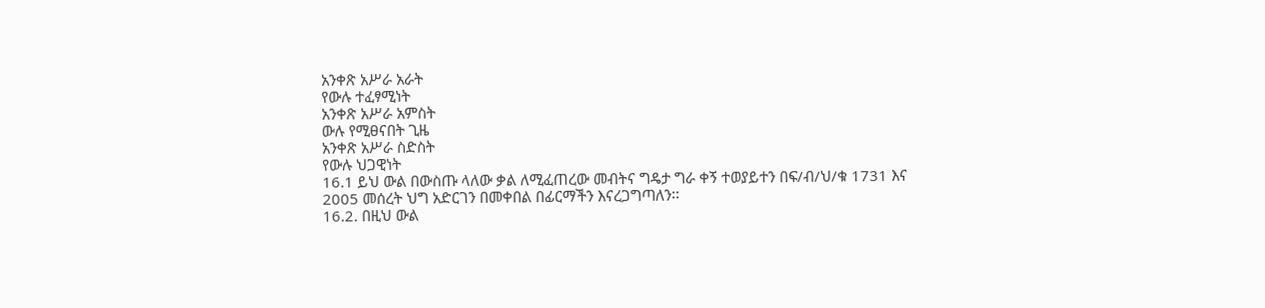አንቀጽ አሥራ አራት
የውሉ ተፈፃሚነት
አንቀጽ አሥራ አምስት
ውሉ የሚፀናበት ጊዜ
አንቀጽ አሥራ ስድስት
የውሉ ህጋዊነት
16.1 ይህ ውል በውስጡ ላለው ቃል ለሚፈጠረው መብትና ግዴታ ግራ ቀኝ ተወያይተን በፍ/ብ/ህ/ቁ 1731 እና 2005 መሰረት ህግ አድርገን በመቀበል በፊርማችን እናረጋግጣለን፡፡
16.2. በዚህ ውል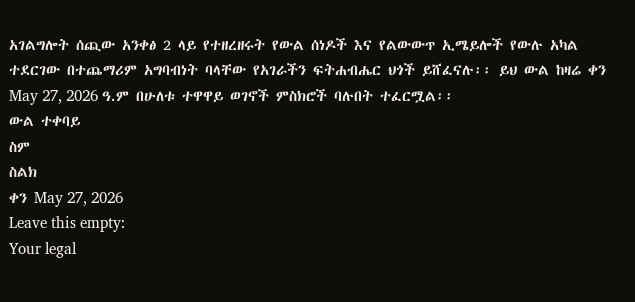አገልግሎት ሰጪው አንቀፅ 2 ላይ የተዘረዘሩት የውል ሰነዶች እና የልውውጥ ኢሜይሎች የውሉ አካል ተደርገው በተጨማሪም አግባብነት ባላቸው የአገራችን ፍትሐብሔር ህጎች ይሸፈናሉ፡፡ ይህ ውል ከዛሬ ቀን May 27, 2026 ዓ.ም በሁለቱ ተዋዋይ ወገኖች ምስክሮች ባሉበት ተፈርሟል፡፡
ውል ተቀባይ
ስም
ስልክ
ቀን May 27, 2026
Leave this empty:
Your legal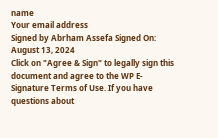name
Your email address
Signed by Abrham Assefa Signed On: August 13, 2024
Click on "Agree & Sign" to legally sign this document and agree to the WP E-Signature Terms of Use. If you have questions about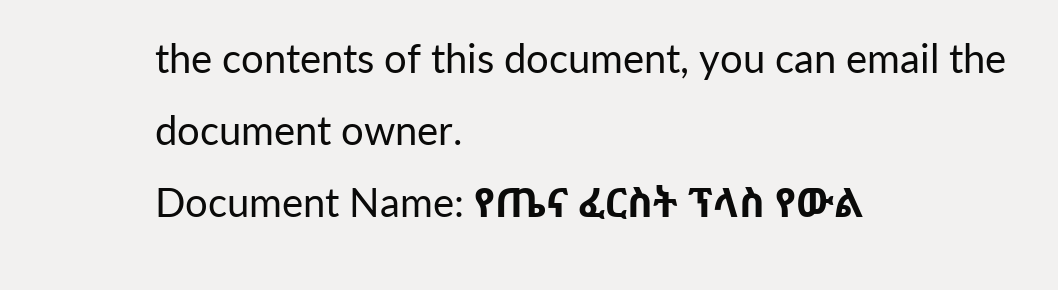the contents of this document, you can email the document owner.
Document Name: የጤና ፈርስት ፕላስ የውል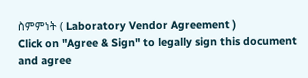ስምምነት ( Laboratory Vendor Agreement )
Click on "Agree & Sign" to legally sign this document and agree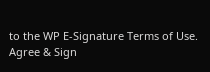to the WP E-Signature Terms of Use.
Agree & Sign